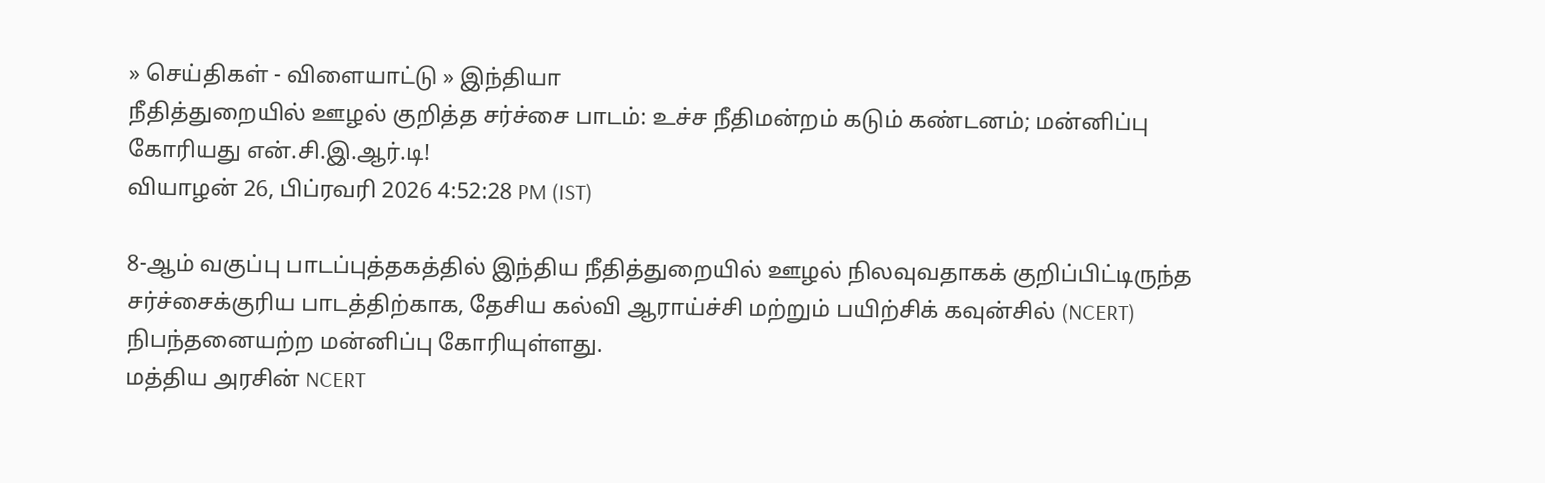» செய்திகள் - விளையாட்டு » இந்தியா
நீதித்துறையில் ஊழல் குறித்த சர்ச்சை பாடம்: உச்ச நீதிமன்றம் கடும் கண்டனம்; மன்னிப்பு கோரியது என்.சி.இ.ஆர்.டி!
வியாழன் 26, பிப்ரவரி 2026 4:52:28 PM (IST)

8-ஆம் வகுப்பு பாடப்புத்தகத்தில் இந்திய நீதித்துறையில் ஊழல் நிலவுவதாகக் குறிப்பிட்டிருந்த சர்ச்சைக்குரிய பாடத்திற்காக, தேசிய கல்வி ஆராய்ச்சி மற்றும் பயிற்சிக் கவுன்சில் (NCERT) நிபந்தனையற்ற மன்னிப்பு கோரியுள்ளது.
மத்திய அரசின் NCERT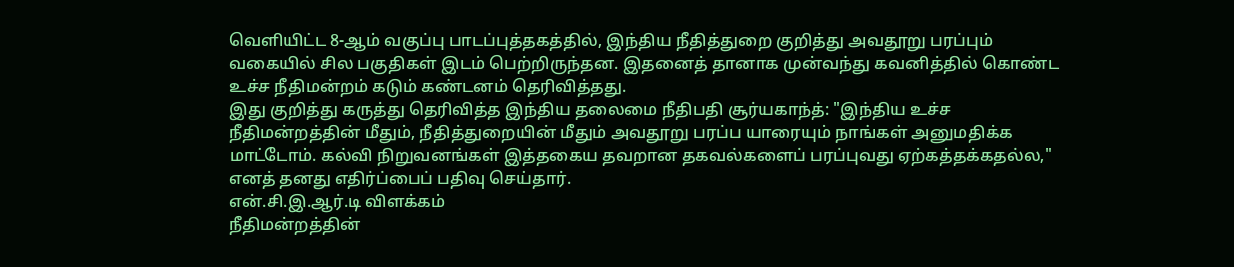வெளியிட்ட 8-ஆம் வகுப்பு பாடப்புத்தகத்தில், இந்திய நீதித்துறை குறித்து அவதூறு பரப்பும் வகையில் சில பகுதிகள் இடம் பெற்றிருந்தன. இதனைத் தானாக முன்வந்து கவனித்தில் கொண்ட உச்ச நீதிமன்றம் கடும் கண்டனம் தெரிவித்தது.
இது குறித்து கருத்து தெரிவித்த இந்திய தலைமை நீதிபதி சூர்யகாந்த்: "இந்திய உச்ச நீதிமன்றத்தின் மீதும், நீதித்துறையின் மீதும் அவதூறு பரப்ப யாரையும் நாங்கள் அனுமதிக்க மாட்டோம். கல்வி நிறுவனங்கள் இத்தகைய தவறான தகவல்களைப் பரப்புவது ஏற்கத்தக்கதல்ல," எனத் தனது எதிர்ப்பைப் பதிவு செய்தார்.
என்.சி.இ.ஆர்.டி விளக்கம்
நீதிமன்றத்தின்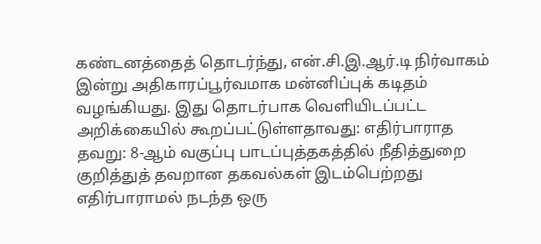கண்டனத்தைத் தொடர்ந்து, என்.சி.இ.ஆர்.டி நிர்வாகம் இன்று அதிகாரப்பூர்வமாக மன்னிப்புக் கடிதம் வழங்கியது. இது தொடர்பாக வெளியிடப்பட்ட அறிக்கையில் கூறப்பட்டுள்ளதாவது: எதிர்பாராத தவறு: 8-ஆம் வகுப்பு பாடப்புத்தகத்தில் நீதித்துறை குறித்துத் தவறான தகவல்கள் இடம்பெற்றது எதிர்பாராமல் நடந்த ஒரு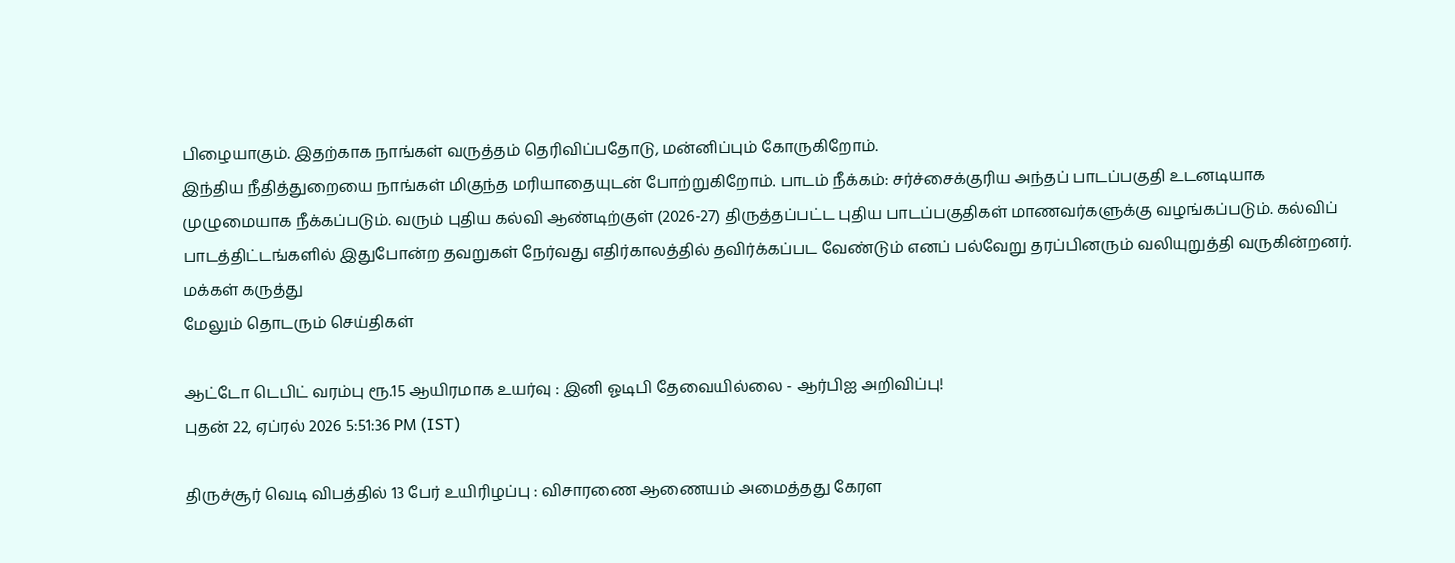பிழையாகும். இதற்காக நாங்கள் வருத்தம் தெரிவிப்பதோடு, மன்னிப்பும் கோருகிறோம்.
இந்திய நீதித்துறையை நாங்கள் மிகுந்த மரியாதையுடன் போற்றுகிறோம். பாடம் நீக்கம்: சர்ச்சைக்குரிய அந்தப் பாடப்பகுதி உடனடியாக முழுமையாக நீக்கப்படும். வரும் புதிய கல்வி ஆண்டிற்குள் (2026-27) திருத்தப்பட்ட புதிய பாடப்பகுதிகள் மாணவர்களுக்கு வழங்கப்படும். கல்விப் பாடத்திட்டங்களில் இதுபோன்ற தவறுகள் நேர்வது எதிர்காலத்தில் தவிர்க்கப்பட வேண்டும் எனப் பல்வேறு தரப்பினரும் வலியுறுத்தி வருகின்றனர்.
மக்கள் கருத்து
மேலும் தொடரும் செய்திகள்

ஆட்டோ டெபிட் வரம்பு ரூ.15 ஆயிரமாக உயர்வு : இனி ஓடிபி தேவையில்லை - ஆர்பிஐ அறிவிப்பு!
புதன் 22, ஏப்ரல் 2026 5:51:36 PM (IST)

திருச்சூர் வெடி விபத்தில் 13 பேர் உயிரிழப்பு : விசாரணை ஆணையம் அமைத்தது கேரள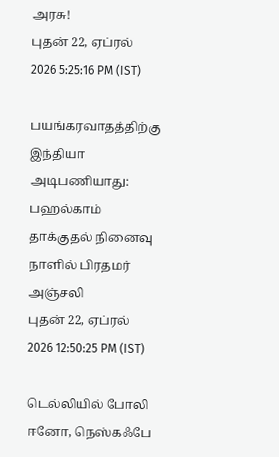அரசு!
புதன் 22, ஏப்ரல் 2026 5:25:16 PM (IST)

பயங்கரவாதத்திற்கு இந்தியா அடிபணியாது: பஹல்காம் தாக்குதல் நினைவு நாளில் பிரதமர் அஞ்சலி
புதன் 22, ஏப்ரல் 2026 12:50:25 PM (IST)

டெல்லியில் போலி ஈனோ, நெஸ்கஃபே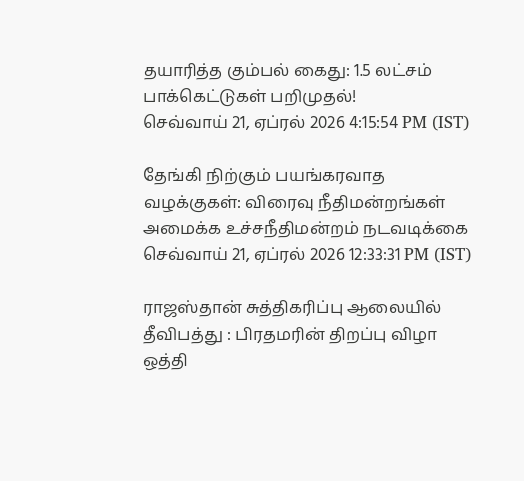தயாரித்த கும்பல் கைது: 1.5 லட்சம் பாக்கெட்டுகள் பறிமுதல்!
செவ்வாய் 21, ஏப்ரல் 2026 4:15:54 PM (IST)

தேங்கி நிற்கும் பயங்கரவாத வழக்குகள்: விரைவு நீதிமன்றங்கள் அமைக்க உச்சநீதிமன்றம் நடவடிக்கை
செவ்வாய் 21, ஏப்ரல் 2026 12:33:31 PM (IST)

ராஜஸ்தான் சுத்திகரிப்பு ஆலையில் தீவிபத்து : பிரதமரின் திறப்பு விழா ஒத்தி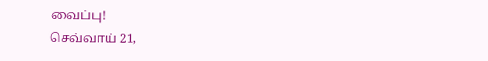வைப்பு!
செவ்வாய் 21,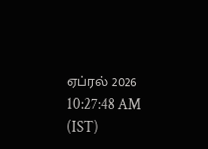ஏப்ரல் 2026 10:27:48 AM (IST)